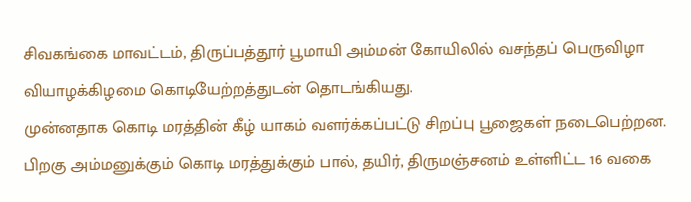சிவகங்கை மாவட்டம், திருப்பத்தூர் பூமாயி அம்மன் கோயிலில் வசந்தப் பெருவிழா வியாழக்கிழமை கொடியேற்றத்துடன் தொடங்கியது.
முன்னதாக கொடி மரத்தின் கீழ் யாகம் வளர்க்கப்பட்டு சிறப்பு பூஜைகள் நடைபெற்றன. பிறகு அம்மனுக்கும் கொடி மரத்துக்கும் பால், தயிர், திருமஞ்சனம் உள்ளிட்ட 16 வகை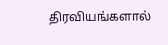திரவியங்களால்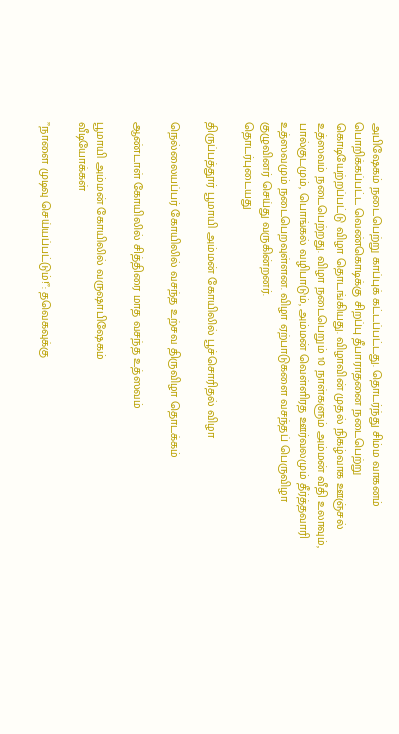அபிஷேகம் நடைபெற்று காப்புக் கட்டப்பட்டது. தொடர்ந்து சிம்ம வாகனம் பொறிக்கப்பட்ட வெண்கொடிக்கு சிறப்பு தீபாராதனை நடைபெற்று கொடியேற்றப்பட்டு விழா தொடங்கியது. விழாவின் முதல் நிகழ்வாக ஊஞ்சல் உத்ஸவம் நடைபெற்றது. விழா நடைபெறும் 10 நாள்களும் அம்மன் வீதி உலாவும், பால்குடமும், பொங்கல் வழிபாடும், அம்மன் வெள்ளிரத ஊர்வலமும் தீர்த்தவாரி உத்ஸவமும் நடைபெறவுள்ளன. விழா ஏற்பாடுகளை வசந்தப் பெருவிழா குழுவினர் செய்து வருகின்றனர்.
தொடர்புடையது

திருப்பத்தூர் பூமாயி அம்மன் கோயிலில் பூச்சொரிதல் விழா

நெல்லையப்பர் கோயிலில் வசந்த உற்சவ திருவிழா தொடக்கம்

ஆண்டாள் கோயிலில் சித்திரை மாத வசந்த உத்ஸவம்

பூமாயி அம்மன் கோயிலில் வருஷாபிஷேகம்
வீடியோக்கள்

”நாளை முடிவு செய்யப்பட்டும்!”: தவெகவுக்கு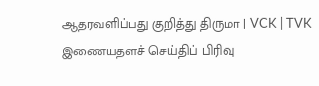ஆதரவளிப்பது குறித்து திருமா | VCK | TVK
இணையதளச் செய்திப் பிரிவு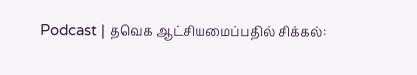Podcast | தவெக ஆட்சியமைப்பதில் சிக்கல்: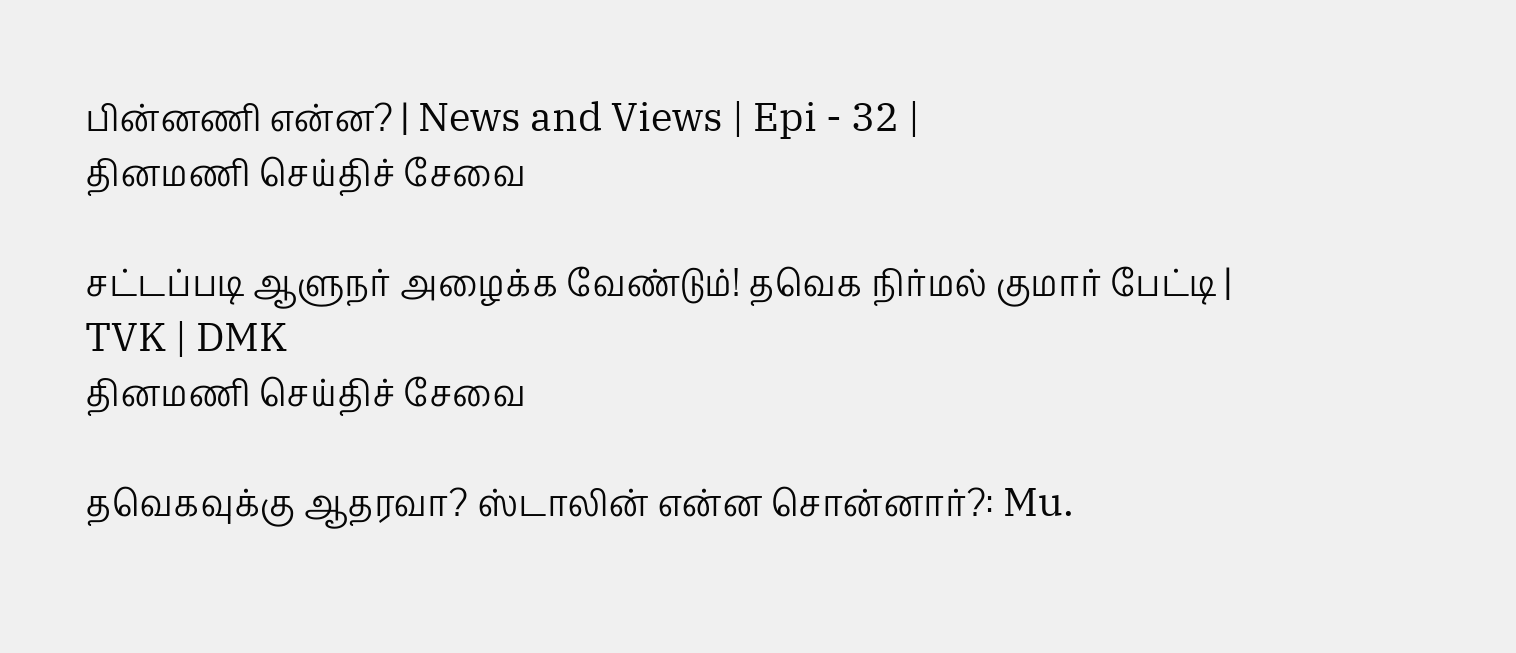பின்னணி என்ன? | News and Views | Epi - 32 |
தினமணி செய்திச் சேவை

சட்டப்படி ஆளுநர் அழைக்க வேண்டும்! தவெக நிர்மல் குமார் பேட்டி | TVK | DMK
தினமணி செய்திச் சேவை

தவெகவுக்கு ஆதரவா? ஸ்டாலின் என்ன சொன்னார்?: Mu.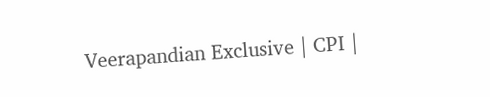Veerapandian Exclusive | CPI |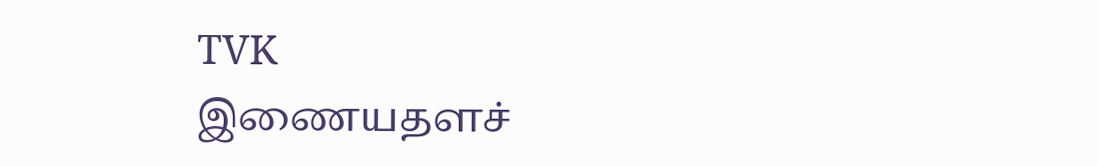TVK
இணையதளச்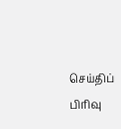செய்திப் பிரிவு